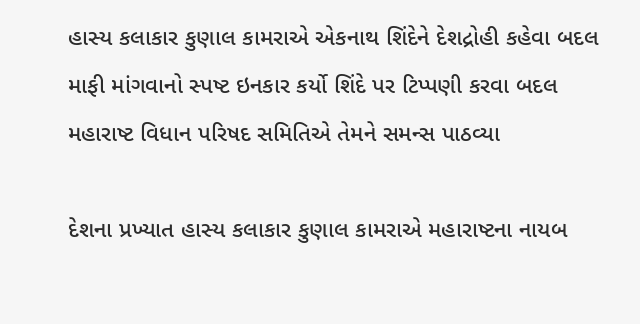હાસ્ય કલાકાર કુણાલ કામરાએ એકનાથ શિંદેને દેશદ્રોહી કહેવા બદલ માફી માંગવાનો સ્પષ્ટ ઇનકાર કર્યો શિંદે પર ટિપ્પણી કરવા બદલ મહારાષ્ટ વિધાન પરિષદ સમિતિએ તેમને સમન્સ પાઠવ્યા

દેશના પ્રખ્યાત હાસ્ય કલાકાર કુણાલ કામરાએ મહારાષ્ટના નાયબ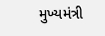મુખ્યમંત્રી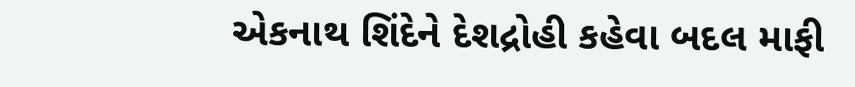એકનાથ શિંદેને દેશદ્રોહી કહેવા બદલ માફી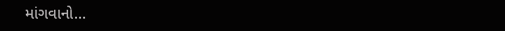માંગવાનો…